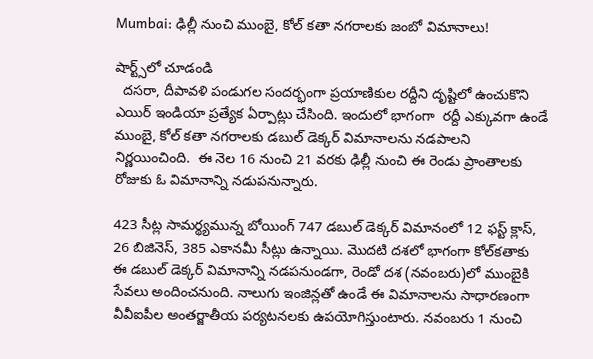Mumbai: ఢిల్లీ నుంచి ముంబై, కోల్ కతా నగరాలకు జంబో విమానాలు!

షార్ట్స్‌లో చూడండి
  దసరా, దీపావళి పండుగల సందర్భంగా ప్రయాణికుల రద్దీని దృష్టిలో ఉంచుకొని ఎయిర్ ఇండియా ప్రత్యేక ఏర్పాట్లు చేసింది. ఇందులో భాగంగా  రద్దీ ఎక్కువగా ఉండే ముంబై, కోల్ కతా నగరాలకు డబుల్ డెక్కర్ విమానాలను నడపాలని నిర్ణయించింది.  ఈ నెల 16 నుంచి 21 వరకు ఢిల్లీ నుంచి ఈ రెండు ప్రాంతాలకు రోజుకు ఓ విమానాన్ని నడుపనున్నారు.

423 సీట్ల సామర్థ్యమున్న బోయింగ్‌ 747 డబుల్‌ డెక్కర్‌ విమానంలో 12 ఫస్ట్‌ క్లాస్‌, 26 బిజినెస్‌, 385 ఎకానమీ సీట్లు ఉన్నాయి. మొదటి దశలో భాగంగా కోల్‌కతాకు ఈ డబుల్‌ డెక్కర్‌ విమానాన్ని నడపనుండగా, రెండో దశ (నవంబరు)లో ముంబైకి సేవలు అందించనుంది. నాలుగు ఇంజిన్లతో ఉండే ఈ విమానాలను సాధారణంగా వీవీఐపీల అంతర్జాతీయ పర్యటనలకు ఉపయోగిస్తుంటారు. నవంబరు 1 నుంచి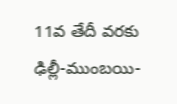11వ తేదీ వరకు ఢిల్లీ-ముంబయి-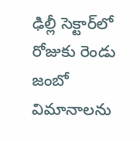ఢిల్లీ సెక్టార్‌లో రోజుకు రెండు జంబో విమానాలను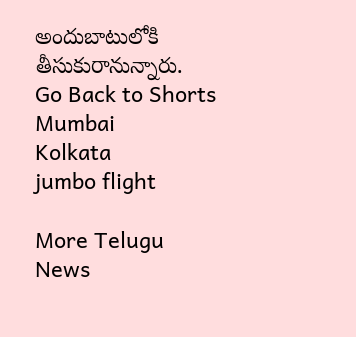అందుబాటులోకి తీసుకురానున్నారు.
Go Back to Shorts
Mumbai
Kolkata
jumbo flight

More Telugu News